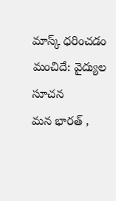మాస్క్ ధరించడం మంచిదే: వైద్యుల సూచన
మన భారత్ ,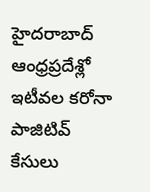హైదరాబాద్
ఆంధ్రప్రదేశ్లో ఇటీవల కరోనా పాజిటివ్ కేసులు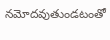నమోదవుతుండటంతో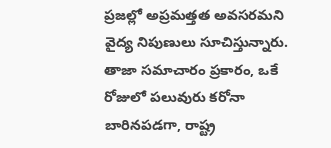ప్రజల్లో అప్రమత్తత అవసరమని వైద్య నిపుణులు సూచిస్తున్నారు. తాజా సమాచారం ప్రకారం, ఒకే రోజులో పలువురు కరోనా బారినపడగా, రాష్ట్ర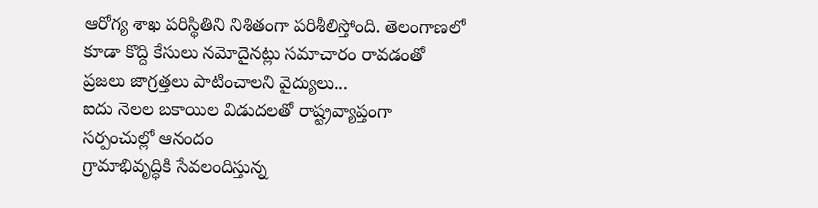ఆరోగ్య శాఖ పరిస్థితిని నిశితంగా పరిశీలిస్తోంది. తెలంగాణలో కూడా కొద్ది కేసులు నమోదైనట్లు సమాచారం రావడంతో ప్రజలు జాగ్రత్తలు పాటించాలని వైద్యులు...
ఐదు నెలల బకాయిల విడుదలతో రాష్ట్రవ్యాప్తంగా సర్పంచుల్లో ఆనందం
గ్రామాభివృద్ధికి సేవలందిస్తున్న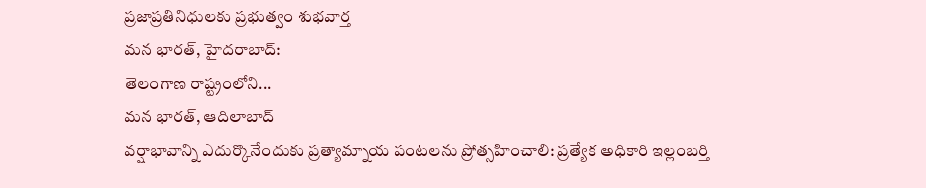ప్రజాప్రతినిధులకు ప్రభుత్వం శుభవార్త
మన భారత్, హైదరాబాద్:
తెలంగాణ రాష్ట్రంలోని...
మన భారత్, ఆదిలాబాద్
వర్షాభావాన్ని ఎదుర్కొనేందుకు ప్రత్యామ్నాయ పంటలను ప్రోత్సహించాలి: ప్రత్యేక అధికారి ఇల్లంబర్తి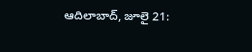ఆదిలాబాద్, జూలై 21: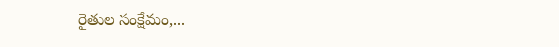రైతుల సంక్షేమం,...